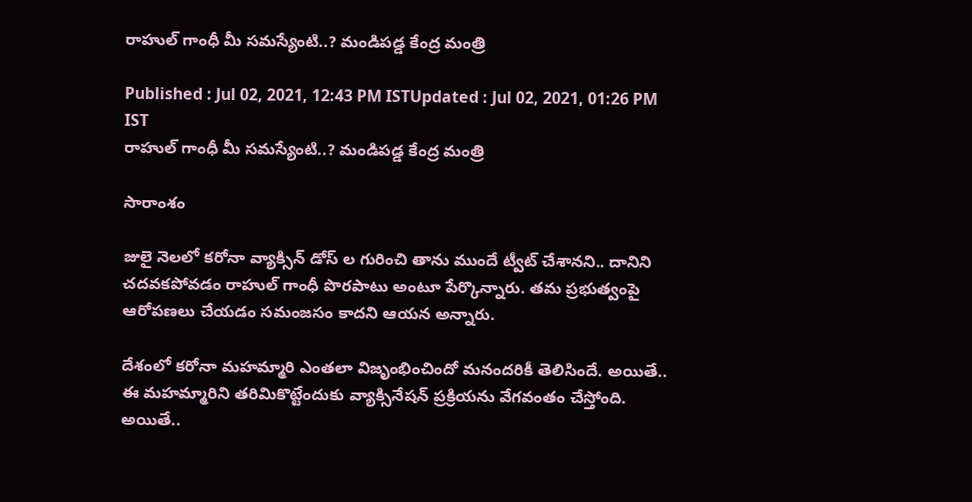రాహుల్ గాంధీ మీ సమస్యేంటి..? మండిపడ్డ కేంద్ర మంత్రి

Published : Jul 02, 2021, 12:43 PM ISTUpdated : Jul 02, 2021, 01:26 PM IST
రాహుల్ గాంధీ మీ సమస్యేంటి..? మండిపడ్డ కేంద్ర మంత్రి

సారాంశం

జులై నెలలో కరోనా వ్యాక్సిన్ డోస్ ల గురించి తాను ముందే ట్వీట్ చేశానని.. దానిని చదవకపోవడం రాహుల్ గాంధీ పొరపాటు అంటూ పేర్కొన్నారు. తమ ప్రభుత్వంపై ఆరోపణలు చేయడం సమంజసం కాదని ఆయన అన్నారు.

దేశంలో కరోనా మహమ్మారి ఎంతలా విజృంభించిందో మనందరికీ తెలిసిందే. అయితే.. ఈ మహమ్మారిని తరిమికొట్టేందుకు వ్యాక్సినేషన్ ప్రక్రియను వేగవంతం చేస్తోంది. అయితే..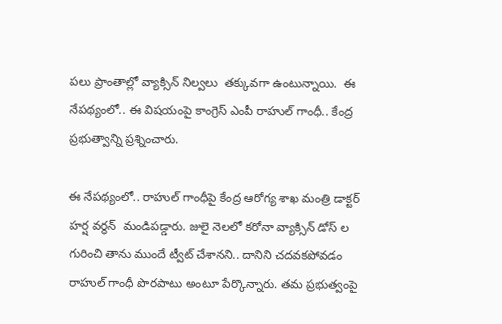పలు ప్రాంతాల్లో వ్యాక్సిన్ నిల్వలు  తక్కువగా ఉంటున్నాయి.  ఈ నేపథ్యంలో.. ఈ విషయంపై కాంగ్రెస్ ఎంపీ రాహుల్ గాంధీ.. కేంద్ర ప్రభుత్వాన్ని ప్రశ్నించారు.

ఈ నేపథ్యంలో.. రాహుల్ గాంధీపై కేంద్ర ఆరోగ్య శాఖ మంత్రి డాక్టర్ హర్ష వర్థన్  మండిపడ్డారు. జులై నెలలో కరోనా వ్యాక్సిన్ డోస్ ల గురించి తాను ముందే ట్వీట్ చేశానని.. దానిని చదవకపోవడం రాహుల్ గాంధీ పొరపాటు అంటూ పేర్కొన్నారు. తమ ప్రభుత్వంపై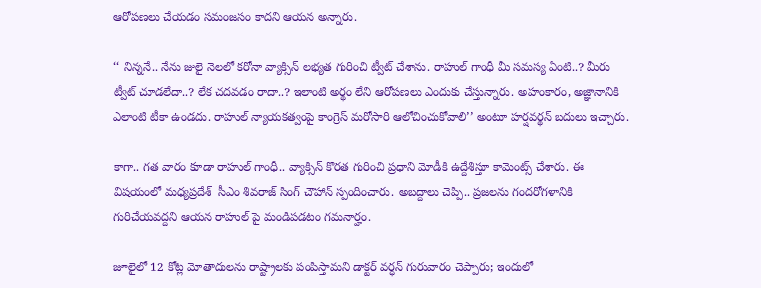ఆరోపణలు చేయడం సమంజసం కాదని ఆయన అన్నారు.

‘‘ నిన్ననే.. నేను జులై నెలలో కరోనా వ్యాక్సిన్ లభ్యత గురించి ట్వీట్ చేశాను. రాహుల్ గాంధీ మీ సమస్య ఏంటి..? మీరు ట్వీట్ చూడలేదా..? లేక చదవడం రాదా..? ఇలాంటి అర్థం లేని ఆరోపణలు ఎందుకు చేస్తున్నారు. అహంకారం, అజ్ఞానానికి ఎలాంటి టీకా ఉండదు. రాహుల్ న్యాయకత్వంపై కాంగ్రెస్ మరోసారి ఆలోచించుకోవాలి’’ అంటూ హర్షవర్థన్ బదులు ఇచ్చారు.

కాగా.. గత వారం కూడా రాహుల్ గాంధీ.. వ్యాక్సిన్ కొరత గురించి ప్రధాని మోడీకి ఉద్దేశిస్తూ కామెంట్స్ చేశారు. ఈ విషయంలో మధ్యప్రదేశ్  సీఎం శివరాజ్ సింగ్ చౌహాన్ స్పందించారు. అబద్దాలు చెప్పి.. ప్రజలను గందరోగళానికి గురిచేయవద్దని ఆయన రాహుల్ పై మండిపడటం గమనార్హం.

జూలైలో 12 కోట్ల మోతాదులను రాష్ట్రాలకు పంపిస్తామని డాక్టర్ వర్ధన్ గురువారం చెప్పారు; ఇందులో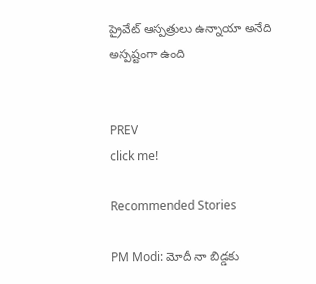ప్రైవేట్ ఆస్పత్రులు ఉన్నాయా అనేది అస్పష్టంగా ఉంది


PREV
click me!

Recommended Stories

PM Modi: మోదీ నా బిడ్డకు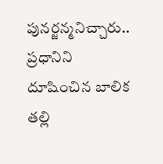పునర్జన్మనిచ్చారు.. ప్రధానిని దూషించిన బాలిక తల్లి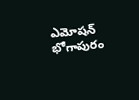ఎమోషన్
భోగాపురం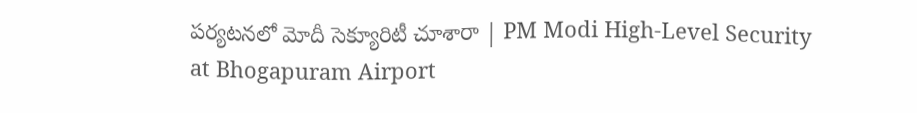పర్యటనలో మోదీ సెక్యూరిటీ చూశారా | PM Modi High-Level Security at Bhogapuram Airport